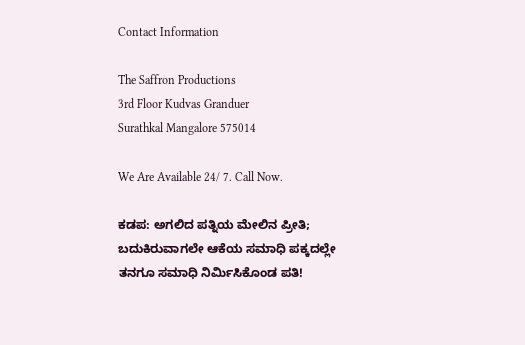Contact Information

The Saffron Productions
3rd Floor Kudvas Granduer
Surathkal Mangalore 575014

We Are Available 24/ 7. Call Now.

ಕಡಪ: ಅಗಲಿದ ಪತ್ನಿಯ ಮೇಲಿನ ಪ್ರೀತಿ; ಬದುಕಿರುವಾಗಲೇ ಆಕೆಯ ಸಮಾಧಿ ಪಕ್ಕದಲ್ಲೇ ತನಗೂ ಸಮಾಧಿ ನಿರ್ಮಿಸಿಕೊಂಡ ಪತಿ!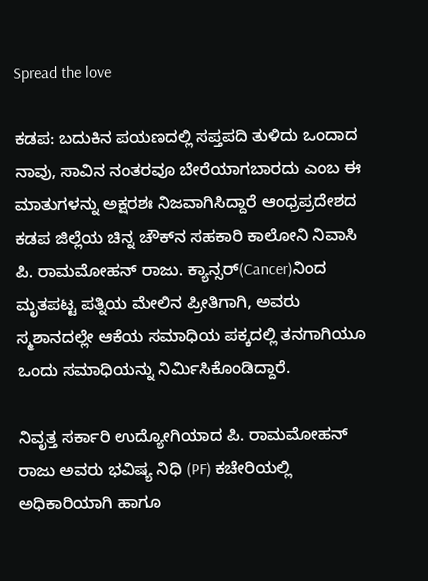Spread the love

ಕಡಪ: ಬದುಕಿನ ಪಯಣದಲ್ಲಿ ಸಪ್ತಪದಿ ತುಳಿದು ಒಂದಾದ ನಾವು, ಸಾವಿನ ನಂತರವೂ ಬೇರೆಯಾಗಬಾರದು ಎಂಬ ಈ ಮಾತುಗಳನ್ನು ಅಕ್ಷರಶಃ ನಿಜವಾಗಿಸಿದ್ದಾರೆ ಆಂಧ್ರಪ್ರದೇಶದ ಕಡಪ ಜಿಲ್ಲೆಯ ಚಿನ್ನ ಚೌಕ್‌ನ ಸಹಕಾರಿ ಕಾಲೋನಿ ನಿವಾಸಿ ಪಿ. ರಾಮಮೋಹನ್ ರಾಜು. ಕ್ಯಾನ್ಸರ್‌(Cancer)ನಿಂದ ಮೃತಪಟ್ಟ ಪತ್ನಿಯ ಮೇಲಿನ ಪ್ರೀತಿಗಾಗಿ, ಅವರು ಸ್ಮಶಾನದಲ್ಲೇ ಆಕೆಯ ಸಮಾಧಿಯ ಪಕ್ಕದಲ್ಲಿ ತನಗಾಗಿಯೂ ಒಂದು ಸಮಾಧಿಯನ್ನು ನಿರ್ಮಿಸಿಕೊಂಡಿದ್ದಾರೆ.

ನಿವೃತ್ತ ಸರ್ಕಾರಿ ಉದ್ಯೋಗಿಯಾದ ಪಿ. ರಾಮಮೋಹನ್ ರಾಜು ಅವರು ಭವಿಷ್ಯ ನಿಧಿ (PF) ಕಚೇರಿಯಲ್ಲಿ ಅಧಿಕಾರಿಯಾಗಿ ಹಾಗೂ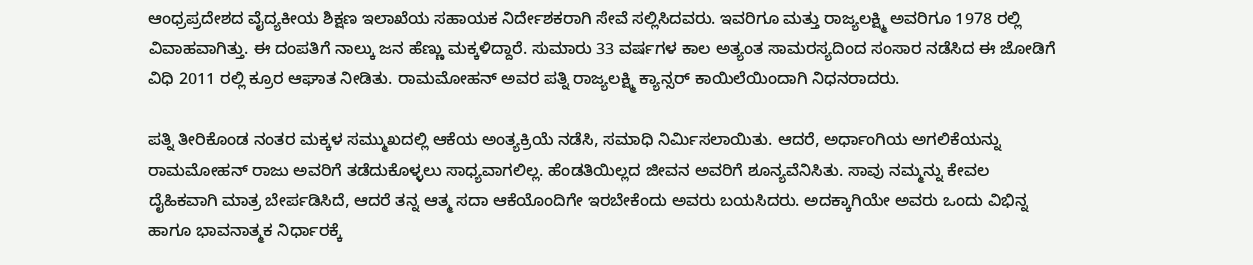ಆಂಧ್ರಪ್ರದೇಶದ ವೈದ್ಯಕೀಯ ಶಿಕ್ಷಣ ಇಲಾಖೆಯ ಸಹಾಯಕ ನಿರ್ದೇಶಕರಾಗಿ ಸೇವೆ ಸಲ್ಲಿಸಿದವರು. ಇವರಿಗೂ ಮತ್ತು ರಾಜ್ಯಲಕ್ಷ್ಮಿ ಅವರಿಗೂ 1978 ರಲ್ಲಿ ವಿವಾಹವಾಗಿತ್ತು. ಈ ದಂಪತಿಗೆ ನಾಲ್ಕು ಜನ ಹೆಣ್ಣು ಮಕ್ಕಳಿದ್ದಾರೆ. ಸುಮಾರು 33 ವರ್ಷಗಳ ಕಾಲ ಅತ್ಯಂತ ಸಾಮರಸ್ಯದಿಂದ ಸಂಸಾರ ನಡೆಸಿದ ಈ ಜೋಡಿಗೆ ವಿಧಿ 2011 ರಲ್ಲಿ ಕ್ರೂರ ಆಘಾತ ನೀಡಿತು. ರಾಮಮೋಹನ್ ಅವರ ಪತ್ನಿ ರಾಜ್ಯಲಕ್ಷ್ಮಿ ಕ್ಯಾನ್ಸರ್ ಕಾಯಿಲೆಯಿಂದಾಗಿ ನಿಧನರಾದರು.

ಪತ್ನಿ ತೀರಿಕೊಂಡ ನಂತರ ಮಕ್ಕಳ ಸಮ್ಮುಖದಲ್ಲಿ ಆಕೆಯ ಅಂತ್ಯಕ್ರಿಯೆ ನಡೆಸಿ, ಸಮಾಧಿ ನಿರ್ಮಿಸಲಾಯಿತು. ಆದರೆ, ಅರ್ಧಾಂಗಿಯ ಅಗಲಿಕೆಯನ್ನು ರಾಮಮೋಹನ್ ರಾಜು ಅವರಿಗೆ ತಡೆದುಕೊಳ್ಳಲು ಸಾಧ್ಯವಾಗಲಿಲ್ಲ. ಹೆಂಡತಿಯಿಲ್ಲದ ಜೀವನ ಅವರಿಗೆ ಶೂನ್ಯವೆನಿಸಿತು. ಸಾವು ನಮ್ಮನ್ನು ಕೇವಲ ದೈಹಿಕವಾಗಿ ಮಾತ್ರ ಬೇರ್ಪಡಿಸಿದೆ, ಆದರೆ ತನ್ನ ಆತ್ಮ ಸದಾ ಆಕೆಯೊಂದಿಗೇ ಇರಬೇಕೆಂದು ಅವರು ಬಯಸಿದರು. ಅದಕ್ಕಾಗಿಯೇ ಅವರು ಒಂದು ವಿಭಿನ್ನ ಹಾಗೂ ಭಾವನಾತ್ಮಕ ನಿರ್ಧಾರಕ್ಕೆ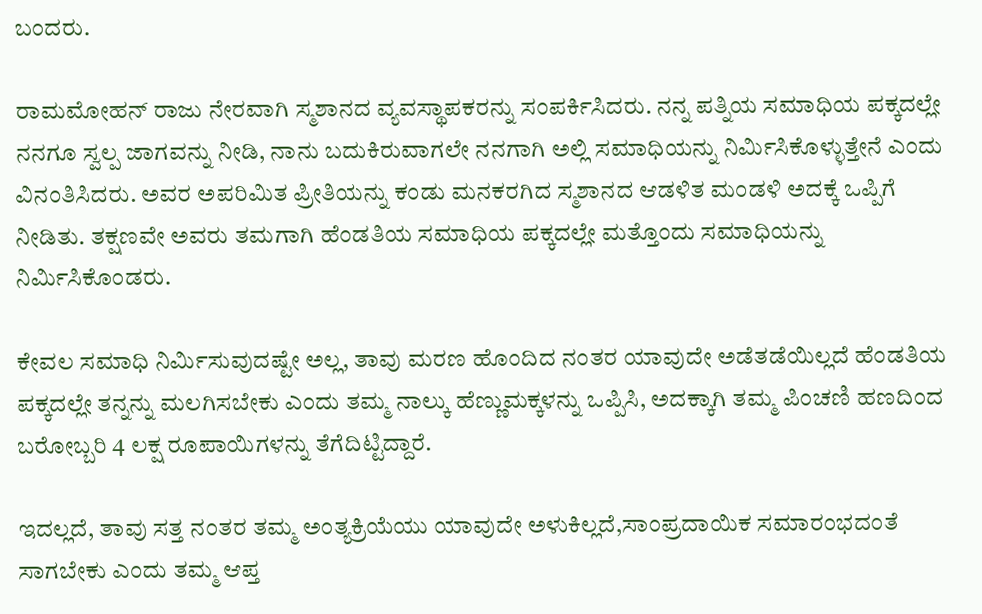ಬಂದರು.

ರಾಮಮೋಹನ್ ರಾಜು ನೇರವಾಗಿ ಸ್ಮಶಾನದ ವ್ಯವಸ್ಥಾಪಕರನ್ನು ಸಂಪರ್ಕಿಸಿದರು. ನನ್ನ ಪತ್ನಿಯ ಸಮಾಧಿಯ ಪಕ್ಕದಲ್ಲೇ ನನಗೂ ಸ್ವಲ್ಪ ಜಾಗವನ್ನು ನೀಡಿ, ನಾನು ಬದುಕಿರುವಾಗಲೇ ನನಗಾಗಿ ಅಲ್ಲಿ ಸಮಾಧಿಯನ್ನು ನಿರ್ಮಿಸಿಕೊಳ್ಳುತ್ತೇನೆ ಎಂದು ವಿನಂತಿಸಿದರು. ಅವರ ಅಪರಿಮಿತ ಪ್ರೀತಿಯನ್ನು ಕಂಡು ಮನಕರಗಿದ ಸ್ಮಶಾನದ ಆಡಳಿತ ಮಂಡಳಿ ಅದಕ್ಕೆ ಒಪ್ಪಿಗೆ ನೀಡಿತು. ತಕ್ಷಣವೇ ಅವರು ತಮಗಾಗಿ ಹೆಂಡತಿಯ ಸಮಾಧಿಯ ಪಕ್ಕದಲ್ಲೇ ಮತ್ತೊಂದು ಸಮಾಧಿಯನ್ನು ನಿರ್ಮಿಸಿಕೊಂಡರು.

ಕೇವಲ ಸಮಾಧಿ ನಿರ್ಮಿಸುವುದಷ್ಟೇ ಅಲ್ಲ, ತಾವು ಮರಣ ಹೊಂದಿದ ನಂತರ ಯಾವುದೇ ಅಡೆತಡೆಯಿಲ್ಲದೆ ಹೆಂಡತಿಯ ಪಕ್ಕದಲ್ಲೇ ತನ್ನನ್ನು ಮಲಗಿಸಬೇಕು ಎಂದು ತಮ್ಮ ನಾಲ್ಕು ಹೆಣ್ಣುಮಕ್ಕಳನ್ನು ಒಪ್ಪಿಸಿ, ಅದಕ್ಕಾಗಿ ತಮ್ಮ ಪಿಂಚಣಿ ಹಣದಿಂದ ಬರೋಬ್ಬರಿ 4 ಲಕ್ಷ ರೂಪಾಯಿಗಳನ್ನು ತೆಗೆದಿಟ್ಟಿದ್ದಾರೆ.

ಇದಲ್ಲದೆ, ತಾವು ಸತ್ತ ನಂತರ ತಮ್ಮ ಅಂತ್ಯಕ್ರಿಯೆಯು ಯಾವುದೇ ಅಳುಕಿಲ್ಲದೆ,ಸಾಂಪ್ರದಾಯಿಕ ಸಮಾರಂಭದಂತೆ ಸಾಗಬೇಕು ಎಂದು ತಮ್ಮ ಆಪ್ತ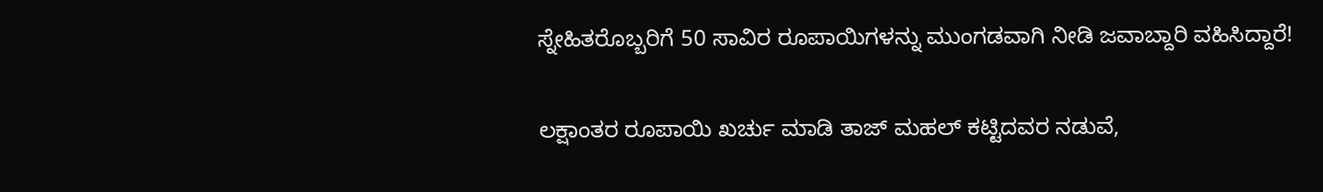ಸ್ನೇಹಿತರೊಬ್ಬರಿಗೆ 50 ಸಾವಿರ ರೂಪಾಯಿಗಳನ್ನು ಮುಂಗಡವಾಗಿ ನೀಡಿ ಜವಾಬ್ದಾರಿ ವಹಿಸಿದ್ದಾರೆ!

ಲಕ್ಷಾಂತರ ರೂಪಾಯಿ ಖರ್ಚು ಮಾಡಿ ತಾಜ್ ಮಹಲ್ ಕಟ್ಟಿದವರ ನಡುವೆ,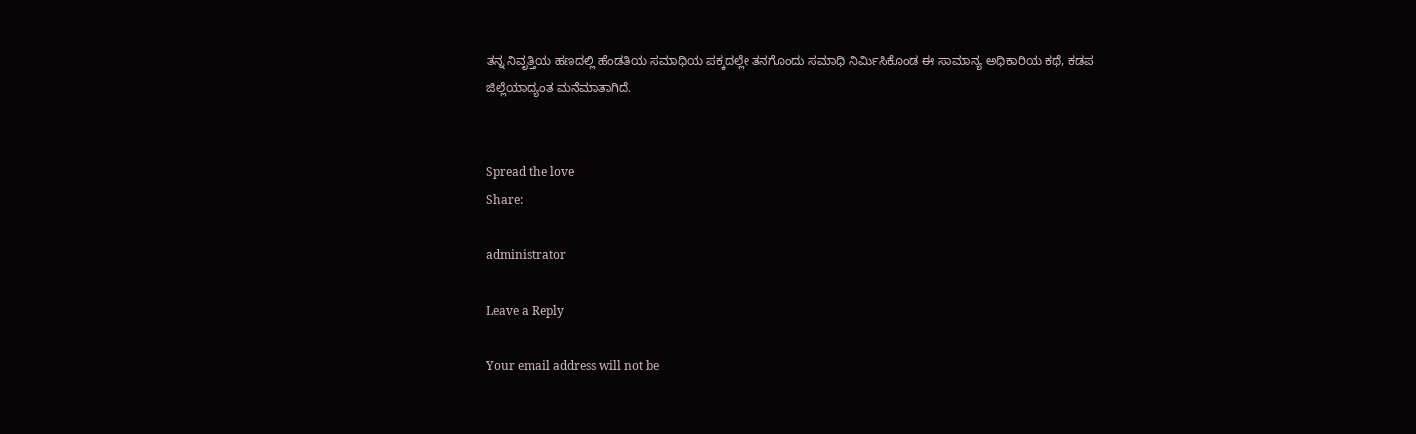ತನ್ನ ನಿವೃತ್ತಿಯ ಹಣದಲ್ಲಿ ಹೆಂಡತಿಯ ಸಮಾಧಿಯ ಪಕ್ಕದಲ್ಲೇ ತನಗೊಂದು ಸಮಾಧಿ ನಿರ್ಮಿಸಿಕೊಂಡ ಈ ಸಾಮಾನ್ಯ ಅಧಿಕಾರಿಯ ಕಥೆ, ಕಡಪ ಜಿಲ್ಲೆಯಾದ್ಯಂತ ಮನೆಮಾತಾಗಿದೆ.


Spread the love
Share:

administrator

Leave a Reply

Your email address will not be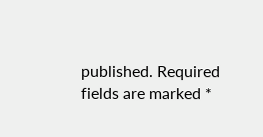published. Required fields are marked *